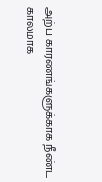அற்ப காரணங்களுக்காக நீண்ட காலமாக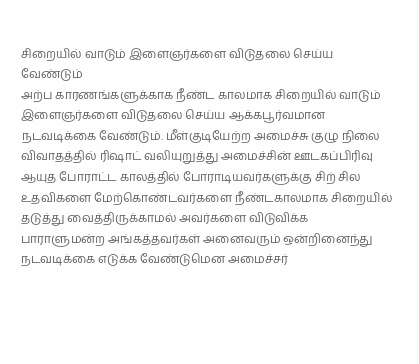சிறையில் வாடும் இளைஞர்களை விடுதலை செய்ய வேண்டும்
அற்ப காரணங்களுக்காக நீண்ட காலமாக சிறையில் வாடும் இளைஞர்களை விடுதலை செய்ய ஆக்கபூர்வமான நடவடிக்கை வேண்டும். மீள்குடியேற்ற அமைச்சு குழு நிலை விவாதத்தில் ரிஷாட் வலியுறுத்து அமைச்சின் ஊடகப்பிரிவு ஆயுத போராட்ட காலத்தில் போராடியவர்களுக்கு சிற் சில உதவிகளை மேற்கொண்டவர்களை நீண்டகாலமாக சிறையில் தடுத்து வைத்திருக்காமல் அவர்களை விடுவிக்க பாராளுமன்ற அங்கத்தவர்கள் அனைவரும் ஒன்றினைந்து நடவடிக்கை எடுக்க வேண்டுமென அமைச்சர்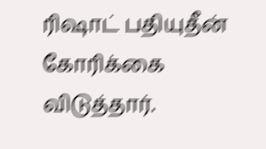ரிஷாட் பதியுதீன் கோரிக்கை விடுத்தார்.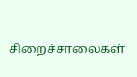சிறைச்சாலைகள்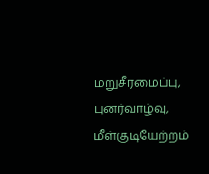மறுசீரமைப்பு, புனர்வாழ்வு, மீள்குடியேற்றம்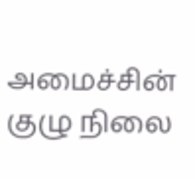அமைச்சின் குழு நிலை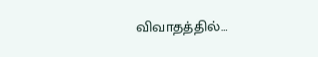விவாதத்தில்…